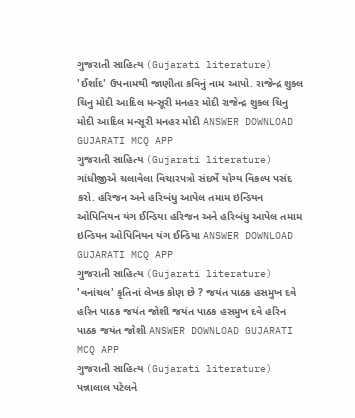ગુજરાતી સાહિત્ય (Gujarati literature) 'ઈર્શાદ' ઉપનામથી જાણીતા કવિનું નામ આપો. રાજેન્દ્ર શુક્લ ચિનુ મોદી આદિલ મન્સૂરી મનહર મોદી રાજેન્દ્ર શુક્લ ચિનુ મોદી આદિલ મન્સૂરી મનહર મોદી ANSWER DOWNLOAD GUJARATI MCQ APP
ગુજરાતી સાહિત્ય (Gujarati literature) ગાંધીજીએ ચલાવેલા વિચારપત્રો સંદર્ભે યોગ્ય વિકલ્પ પસંદ કરો. હરિજન અને હરિબંધુ આપેલ તમામ ઇન્ડિયન ઓપિનિયન યંગ ઈન્ડિયા હરિજન અને હરિબંધુ આપેલ તમામ ઇન્ડિયન ઓપિનિયન યંગ ઈન્ડિયા ANSWER DOWNLOAD GUJARATI MCQ APP
ગુજરાતી સાહિત્ય (Gujarati literature) 'વનાંચલ' કૃતિનાં લેખક કોણ છે ? જયંત પાઠક હસમુખ દવે હરિન પાઠક જયંત જોશી જયંત પાઠક હસમુખ દવે હરિન પાઠક જયંત જોશી ANSWER DOWNLOAD GUJARATI MCQ APP
ગુજરાતી સાહિત્ય (Gujarati literature) પન્નાલાલ પટેલને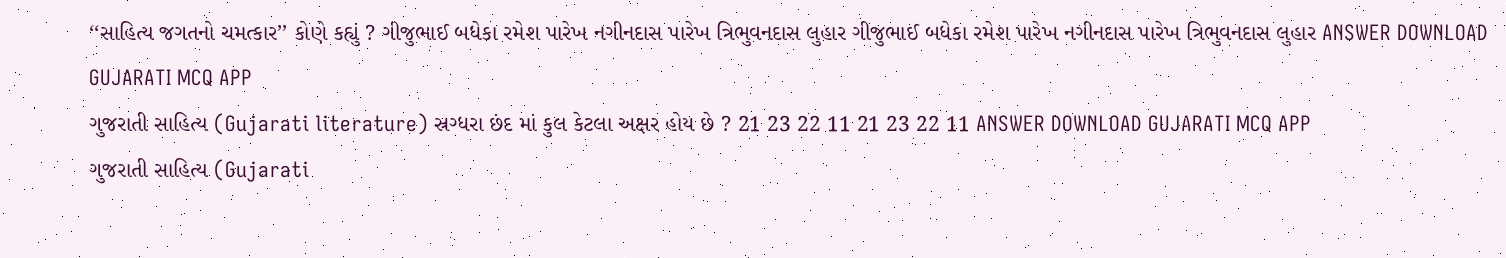‘‘સાહિત્ય જગતનો ચમત્કાર’’ કોણે કહ્યું ? ગીજુભાઈ બધેકા રમેશ પારેખ નગીનદાસ પારેખ ત્રિભુવનદાસ લુહાર ગીજુભાઈ બધેકા રમેશ પારેખ નગીનદાસ પારેખ ત્રિભુવનદાસ લુહાર ANSWER DOWNLOAD GUJARATI MCQ APP
ગુજરાતી સાહિત્ય (Gujarati literature) સ્રગ્ધરા છંદ માં કુલ કેટલા અક્ષર હોય છે ? 21 23 22 11 21 23 22 11 ANSWER DOWNLOAD GUJARATI MCQ APP
ગુજરાતી સાહિત્ય (Gujarati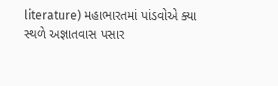literature) મહાભારતમાં પાંડવોએ ક્યા સ્થળે અજ્ઞાતવાસ પસાર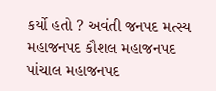કર્યો હતો ? અવંતી જનપદ મત્સ્ય મહાજનપદ કૌશલ મહાજનપદ પાંચાલ મહાજનપદ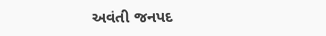અવંતી જનપદ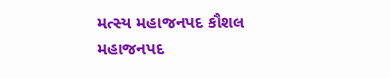મત્સ્ય મહાજનપદ કૌશલ મહાજનપદ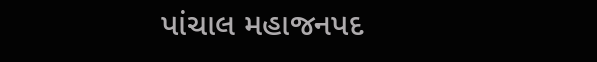પાંચાલ મહાજનપદ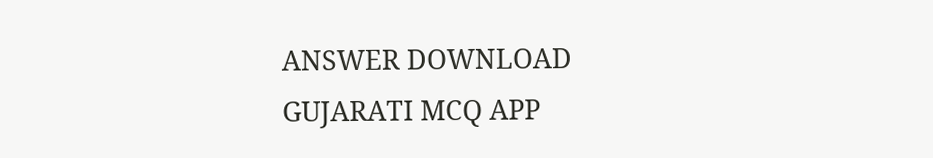ANSWER DOWNLOAD GUJARATI MCQ APP